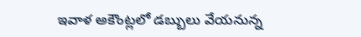ఇవాళ అకౌంట్లలో డబ్బులు వేయనున్న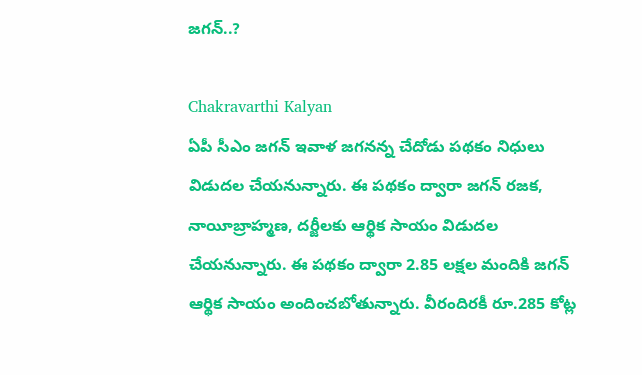జగన్..?

Chakravarthi Kalyan
ఏపీ సీఎం జగన్ ఇవాళ జగనన్న చేదోడు పథకం నిధులు విడుదల చేయనున్నారు. ఈ పథకం ద్వారా జగన్ రజక, నాయీబ్రాహ్మణ, దర్జీలకు ఆర్థిక సాయం విడుదల చేయనున్నారు. ఈ పథకం ద్వారా 2.85 లక్షల మందికి జగన్ ఆర్థిక సాయం అందించబోతున్నారు. వీరందిరకీ రూ.285 కోట్ల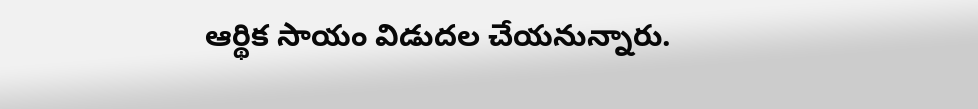ఆర్థిక సాయం విడుదల చేయనున్నారు.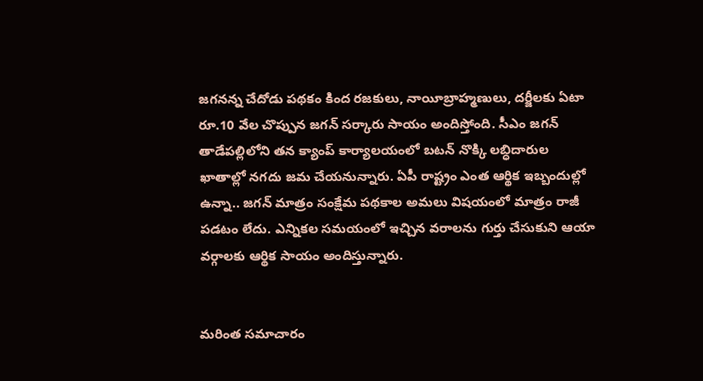జగనన్న చేదోడు పథకం కింద రజకులు, నాయీబ్రాహ్మణులు, దర్జీలకు ఏటా రూ.10 వేల చొప్పున జగన్ సర్కారు సాయం అందిస్తోంది. సీఎం జగన్ తాడేపల్లిలోని తన క్యాంప్ కార్యాలయంలో బటన్‌ నొక్కి లబ్ధిదారుల ఖాతాల్లో నగదు జమ చేయనున్నారు. ఏపీ రాష్ట్రం ఎంత ఆర్థిక ఇబ్బందుల్లో ఉన్నా.. జగన్ మాత్రం సంక్షేమ పథకాల అమలు విషయంలో మాత్రం రాజీ పడటం లేదు. ఎన్నికల సమయంలో ఇచ్చిన వరాలను గుర్తు చేసుకుని ఆయా వర్గాలకు ఆర్థిక సాయం అందిస్తున్నారు.


మరింత సమాచారం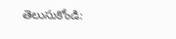తెలుసుకోండి: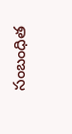సంబంధిత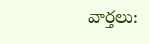వార్తలు: